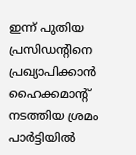ഇന്ന് പുതിയ പ്രസിഡന്‍റിനെ പ്രഖ്യാപിക്കാന്‍ ഹൈക്കമാന്‍റ് നടത്തിയ ശ്രമം പാര്‍ട്ടിയില്‍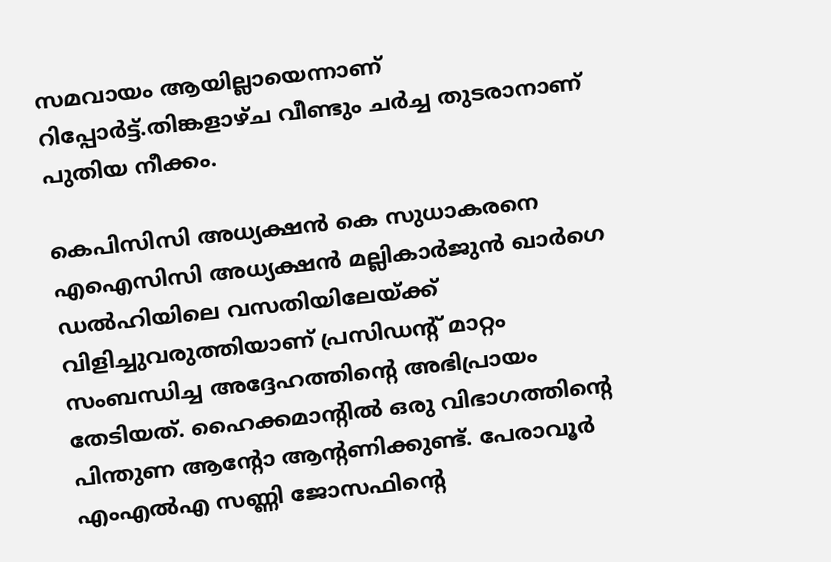സമവായം ആയില്ലായെന്നാണ് റിപ്പോർട്ട്.തിങ്കളാഴ്ച വീണ്ടും ചര്‍ച്ച തുടരാനാണ് പുതിയ നീക്കം.

കെപിസിസി അധ്യക്ഷന്‍ കെ സുധാകരനെ എഐസിസി അധ്യക്ഷന്‍ മല്ലികാര്‍ജുന്‍ ഖാര്‍ഗെ ഡല്‍ഹിയിലെ വസതിയിലേയ്ക്ക് വിളിച്ചുവരുത്തിയാണ് പ്രസിഡന്‍റ് മാറ്റം സംബന്ധിച്ച അദ്ദേഹത്തിന്‍റെ അഭിപ്രായം തേടിയത്. ഹൈക്കമാന്‍റില്‍ ഒരു വിഭാഗത്തിന്‍റെ പിന്തുണ ആന്‍റോ ആൻ്റണിക്കുണ്ട്. പേരാവൂര്‍ എംഎല്‍എ സണ്ണി ജോസഫിന്‍റെ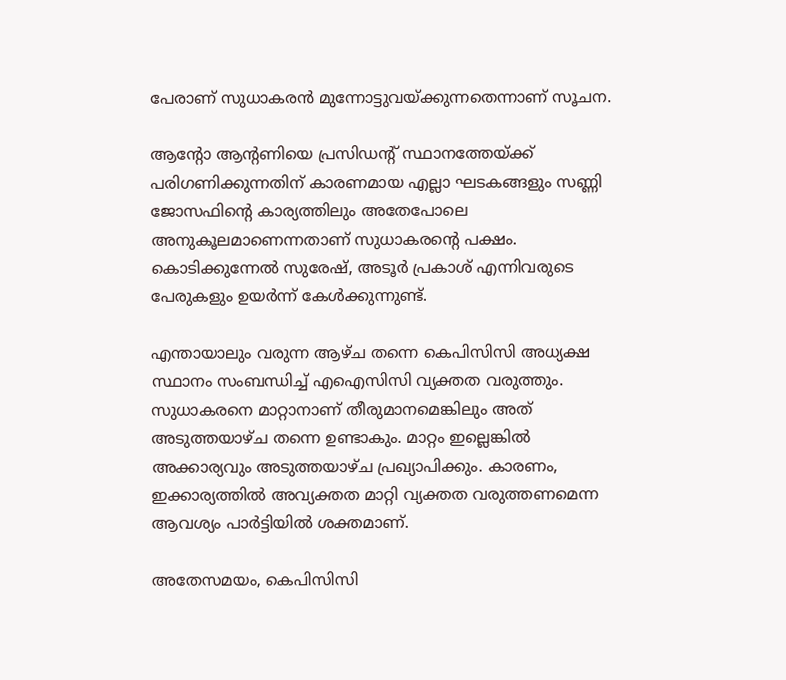പേരാണ് സുധാകരന്‍ മുന്നോട്ടുവയ്ക്കുന്നതെന്നാണ് സൂചന.

ആന്‍റോ ആന്‍റണിയെ പ്രസിഡന്‍റ് സ്ഥാനത്തേയ്ക്ക് പരിഗണിക്കുന്നതിന് കാരണമായ എല്ലാ ഘടകങ്ങളും സണ്ണി ജോസഫിന്‍റെ കാര്യത്തിലും അതേപോലെ അനുകൂലമാണെന്നതാണ് സുധാകരന്‍റെ പക്ഷം. കൊടിക്കുന്നേൽ സുരേഷ്, അടൂർ പ്രകാശ് എന്നിവരുടെ പേരുകളും ഉയർന്ന് കേൾക്കുന്നുണ്ട്.

എന്തായാലും വരുന്ന ആഴ്ച തന്നെ കെപിസിസി അധ്യക്ഷ സ്ഥാനം സംബന്ധിച്ച്‌ എഐസിസി വ്യക്തത വരുത്തും. സുധാകരനെ മാറ്റാനാണ് തീരുമാനമെങ്കിലും അത് അടുത്തയാഴ്ച തന്നെ ഉണ്ടാകും. മാറ്റം ഇല്ലെങ്കില്‍ അക്കാര്യവും അടുത്തയാഴ്ച പ്രഖ്യാപിക്കും. കാരണം, ഇക്കാര്യത്തില്‍ അവ്യക്തത മാറ്റി വ്യക്തത വരുത്തണമെന്ന ആവശ്യം പാര്‍ട്ടിയില്‍ ശക്തമാണ്.

അതേസമയം, കെപിസിസി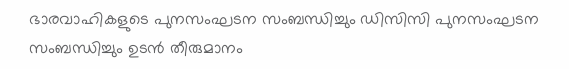ഭാരവാഹികളുടെ പുനസംഘടന സംബന്ധിച്ചും ഡിസിസി പുനസംഘടന സംബന്ധിച്ചും ഉടന്‍ തീരുമാനം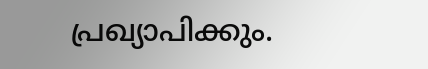പ്രഖ്യാപിക്കും.